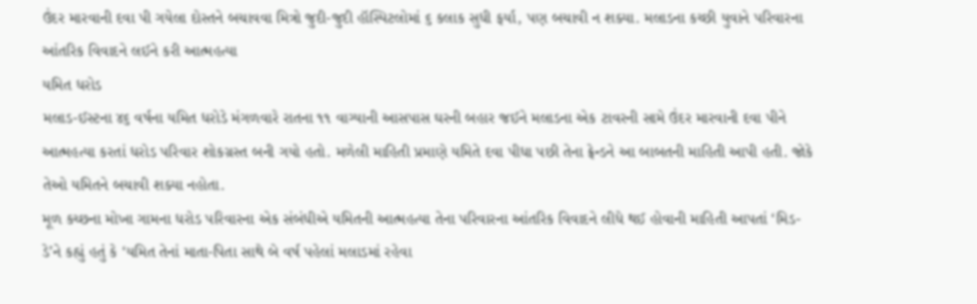ઉંદર મારવાની દવા પી ગયેલા દોસ્તને બચાવવા મિત્રો જુદી-જુદી હૉસ્પિટલોમાં ૬ કલાક સુધી ફર્યા, પણ બચાવી ન શક્યા. મલાડના કચ્છી યુવાને પરિવારના આંતરિક વિવાદને લઈને કરી આત્મહત્યા
યમિત ધરોડ
મલાડ-ઈસ્ટના ૪૬ વર્ષના યમિત ધરોડે મંગળવારે રાતના ૧૧ વાગ્યાની આસપાસ ઘરની બહાર જઈને મલાડના એક ટાવરની સામે ઉંદર મારવાની દવા પીને આત્મહત્યા કરતાં ધરોડ પરિવાર શોકગ્રસ્ત બની ગયો હતો. મળેલી માહિતી પ્રમાણે યમિતે દવા પીધા પછી તેના ફ્રેન્ડને આ બાબતની માહિતી આપી હતી. જોકે તેઓ યમિતને બચાવી શક્યા નહોતા.
મૂળ કચ્છના મોખા ગામના ધરોડ પરિવારના એક સંબંધીએ યમિતની આત્મહત્યા તેના પરિવારના આંતરિક વિવાદને લીધે થઈ હોવાની માહિતી આપતાં ‘મિડ-ડે’ને કહ્યું હતું કે ‘યમિત તેનાં માતા-પિતા સાથે બે વર્ષ પહેલાં મલાડમાં રહેવા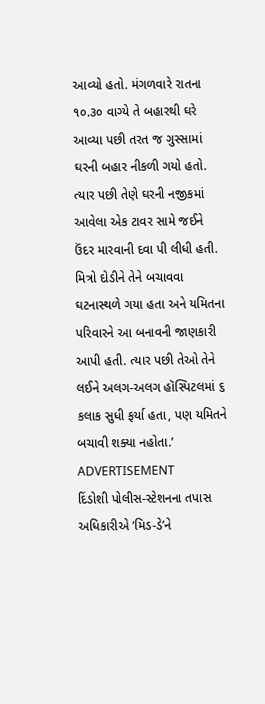આવ્યો હતો. મંગળવારે રાતના ૧૦.૩૦ વાગ્યે તે બહારથી ઘરે આવ્યા પછી તરત જ ગુસ્સામાં ઘરની બહાર નીકળી ગયો હતો. ત્યાર પછી તેણે ઘરની નજીકમાં આવેલા એક ટાવર સામે જઈને ઉંદર મારવાની દવા પી લીધી હતી. મિત્રો દોડીને તેને બચાવવા ઘટનાસ્થળે ગયા હતા અને યમિતના પરિવારને આ બનાવની જાણકારી આપી હતી. ત્યાર પછી તેઓ તેને લઈને અલગ-અલગ હૉસ્પિટલમાં ૬ કલાક સુધી ફર્યા હતા, પણ યમિતને બચાવી શક્યા નહોતા.’
ADVERTISEMENT
દિંડોશી પોલીસ-સ્ટેશનના તપાસ અધિકારીએ ‘મિડ-ડે’ને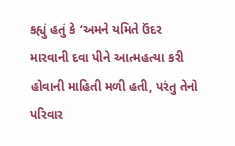કહ્યું હતું કે ‘અમને યમિતે ઉંદર મારવાની દવા પીને આત્મહત્યા કરી હોવાની માહિતી મળી હતી, પરંતુ તેનો પરિવાર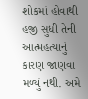શોકમાં હોવાથી હજી સુધી તેની આત્મહત્યાનું કારણ જાણવા મળ્યું નથી. અમે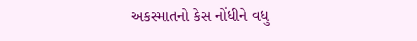અકસ્માતનો કેસ નોંધીને વધુ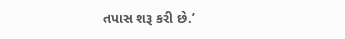તપાસ શરૂ કરી છે.’